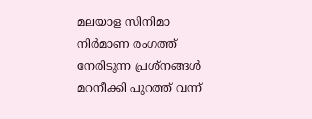മലയാള സിനിമാ നിർമാണ രംഗത്ത് നേരിടുന്ന പ്രശ്നങ്ങൾ മറനീക്കി പുറത്ത് വന്ന്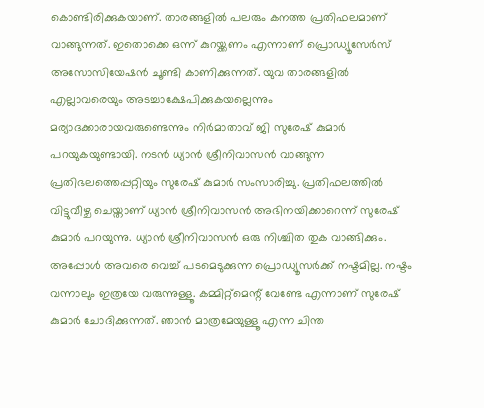കൊണ്ടിരിക്കുകയാണ്. താരങ്ങളിൽ പലരും കനത്ത പ്രതിഫലമാണ് വാങ്ങുന്നത്. ഇതൊക്കെ ഒന്ന് കുറയ്ക്കണം എന്നാണ് പ്രൊഡ്യൂസേർസ് അസോസിയേഷൻ ചൂണ്ടി കാണിക്കുന്നത്. യുവ താരങ്ങളിൽ എല്ലാവരെയും അടച്ചാക്ഷേപിക്കുകയല്ലെന്നും മര്യാദക്കാരായവരുണ്ടെന്നും നിർമാതാവ് ജി സുരേഷ് കുമാർ പറയുകയുണ്ടായി. നടൻ ധ്യാൻ ശ്രീനിവാസൻ വാങ്ങുന്ന പ്രതിഭലത്തെപ്പറ്റിയും സുരേഷ് കുമാർ സംസാരിച്ചു. പ്രതിഫലത്തിൽ വിട്ടുവീഴ്ച ചെയ്താണ് ധ്യാൻ ശ്രീനിവാസൻ അഭിനയിക്കാറെന്ന് സുരേഷ് കുമാർ പറയുന്നു. ധ്യാൻ ശ്രീനിവാസൻ ഒരു നിശ്ചിത തുക വാങ്ങിക്കും. അപ്പോൾ അവരെ വെച്ച് പടമെടുക്കുന്ന പ്രൊഡ്യൂസർക്ക് നഷ്ടമില്ല. നഷ്ടം വന്നാലും ഇത്രയേ വരുന്നുള്ളൂ. കമ്മിറ്റ്മെന്റ് വേണ്ടേ എന്നാണ് സുരേഷ് കുമാർ ചോദിക്കുന്നത്. ഞാൻ മാത്രമേയുള്ളൂ എന്ന ചിന്ത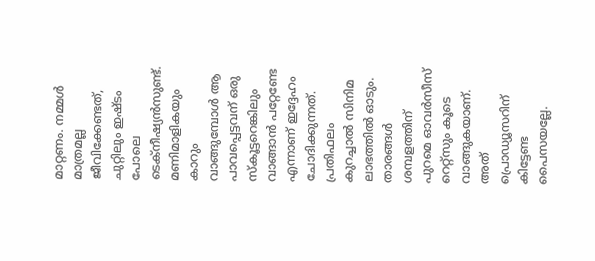മാറ്റണം. നമ്മൾ മാത്രമല്ല ജീവിക്കേണ്ടത്, ചുറ്റിലും ഇഷ്ടം പോലെ ടെക്നീഷ്യൻസുണ്ട്. മണിമാളികയും കാറും വാങ്ങുമ്പോൾ ആ പാവപ്പെട്ടവന് ഒരു സ്കൂട്ടറെങ്കിലും വാങ്ങാൻ പറ്റേണ്ടേ എന്നാണ് ഇദ്ദേഹം ചോദിക്കുന്നത്. പ്രതിഫലം കുറച്ചാൽ സിനിമ ലാഭത്തിൽ ഓടും.
താരങ്ങൾ ശമ്പളത്തിന് പുറമെ ഓവർസീസ് റെറ്റ്സും കൂടെ വാങ്ങുകയാണ്. അത് പ്രൊഡ്യൂസറിന് കിട്ടേണ്ട പൈസയല്ലേ.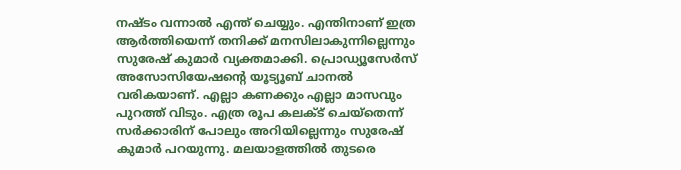നഷ്ടം വന്നാൽ എന്ത് ചെയ്യും. എന്തിനാണ് ഇത്ര ആർത്തിയെന്ന് തനിക്ക് മനസിലാകുന്നില്ലെന്നും സുരേഷ് കുമാർ വ്യക്തമാക്കി. പ്രൊഡ്യൂസേർസ് അസോസിയേഷന്റെ യൂട്യൂബ് ചാനൽ വരികയാണ്. എല്ലാ കണക്കും എല്ലാ മാസവും പുറത്ത് വിടും. എത്ര രൂപ കലക്ട് ചെയ്തെന്ന് സർക്കാരിന് പോലും അറിയില്ലെന്നും സുരേഷ് കുമാർ പറയുന്നു. മലയാളത്തിൽ തുടരെ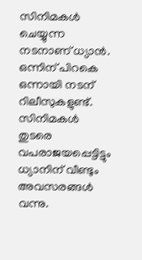സിനിമകൾ ചെയ്യുന്ന നടനാണ് ധ്യാൻ. ഒന്നിന് പിറകെ ഒന്നായി നടന് റിലീസുകളുണ്ട്. സിനിമകൾ തുടരെ വപരാജയപ്പെട്ടിട്ടും ധ്യാനിന് വീണ്ടും അവസരങ്ങൾ വന്നു.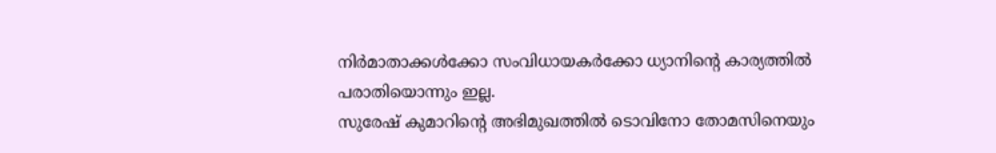നിർമാതാക്കൾക്കോ സംവിധായകർക്കോ ധ്യാനിന്റെ കാര്യത്തിൽ പരാതിയൊന്നും ഇല്ല.
സുരേഷ് കുമാറിന്റെ അഭിമുഖത്തിൽ ടൊവിനോ തോമസിനെയും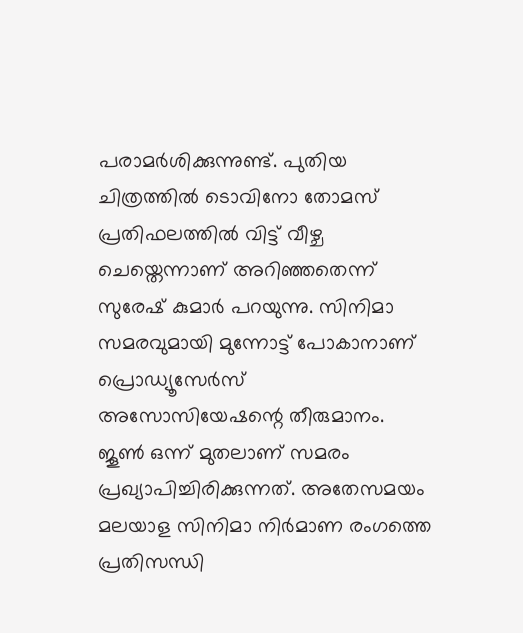പരാമർശിക്കുന്നുണ്ട്. പുതിയ ചിത്രത്തിൽ ടൊവിനോ തോമസ് പ്രതിഫലത്തിൽ വിട്ട് വീഴ്ച ചെയ്തെന്നാണ് അറിഞ്ഞതെന്ന് സുരേഷ് കുമാർ പറയുന്നു. സിനിമാ സമരവുമായി മുന്നോട്ട് പോകാനാണ് പ്രൊഡ്യൂസേർസ് അസോസിയേഷന്റെ തീരുമാനം. ജൂൺ ഒന്ന് മുതലാണ് സമരം പ്രഖ്യാപിച്ചിരിക്കുന്നത്. അതേസമയം മലയാള സിനിമാ നിർമാണ രംഗത്തെ പ്രതിസന്ധി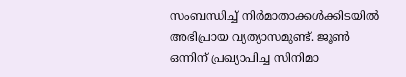സംബന്ധിച്ച് നിർമാതാക്കൾക്കിടയിൽ അഭിപ്രായ വ്യത്യാസമുണ്ട്. ജൂൺ ഒന്നിന് പ്രഖ്യാപിച്ച സിനിമാ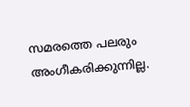സമരത്തെ പലരും അംഗീകരിക്കുന്നില്ല.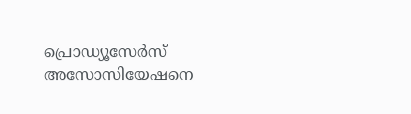പ്രൊഡ്യൂസേർസ് അസോസിയേഷനെ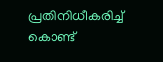പ്രതിനിധീകരിച്ച് കൊണ്ട്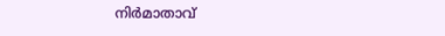നിർമാതാവ്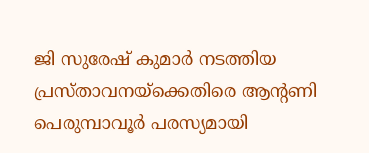ജി സുരേഷ് കുമാർ നടത്തിയ പ്രസ്താവനയ്ക്കെതിരെ ആന്റണി പെരുമ്പാവൂർ പരസ്യമായി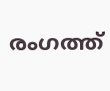രംഗത്ത്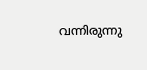വന്നിരുന്നു